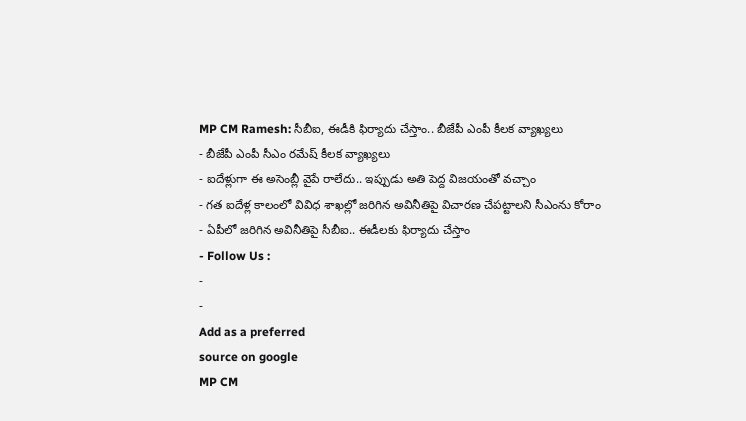MP CM Ramesh: సీబీఐ, ఈడీకి ఫిర్యాదు చేస్తాం.. బీజేపీ ఎంపీ కీలక వ్యాఖ్యలు
- బీజేపీ ఎంపీ సీఎం రమేష్ కీలక వ్యాఖ్యలు
- ఐదేళ్లుగా ఈ అసెంబ్లీ వైపే రాలేదు.. ఇప్పుడు అతి పెద్ద విజయంతో వచ్చాం
- గత ఐదేళ్ల కాలంలో వివిధ శాఖల్లో జరిగిన అవినీతిపై విచారణ చేపట్టాలని సీఎంను కోరాం
- ఏపీలో జరిగిన అవినీతిపై సీబీఐ.. ఈడీలకు ఫిర్యాదు చేస్తాం
- Follow Us :
-
-
Add as a preferred
source on google
MP CM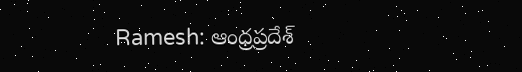Ramesh: ఆంధ్రప్రదేశ్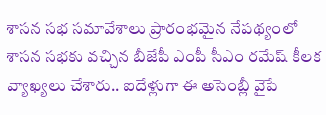శాసన సభ సమావేశాలు ప్రారంభమైన నేపథ్యంలో శాసన సభకు వచ్చిన బీజేపీ ఎంపీ సీఎం రమేష్ కీలక వ్యాఖ్యలు చేశారు.. ఐదేళ్లుగా ఈ అసెంబ్లీ వైపే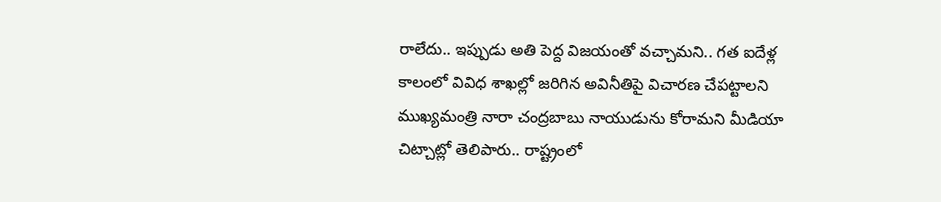రాలేదు.. ఇప్పుడు అతి పెద్ద విజయంతో వచ్చామని.. గత ఐదేళ్ల కాలంలో వివిధ శాఖల్లో జరిగిన అవినీతిపై విచారణ చేపట్టాలని ముఖ్యమంత్రి నారా చంద్రబాబు నాయుడును కోరామని మీడియా చిట్చాట్లో తెలిపారు.. రాష్ట్రంలో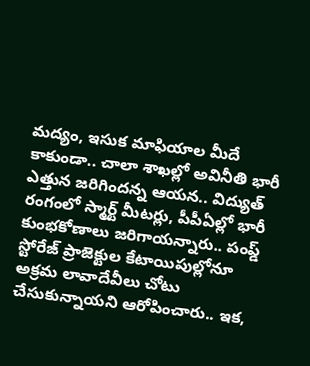మద్యం, ఇసుక మాఫియాల మీదే కాకుండా.. చాలా శాఖల్లో అవినీతి భారీ ఎత్తున జరిగిందన్న ఆయన.. విద్యుత్ రంగంలో స్మార్ట్ మీటర్లు, పీపీఏల్లో భారీ కుంభకోణాలు జరిగాయన్నారు.. పంప్డ్ స్టోరేజ్ ప్రాజెక్టుల కేటాయిపుల్లోనూ అక్రమ లావాదేవీలు చోటు చేసుకున్నాయని ఆరోపించారు.. ఇక,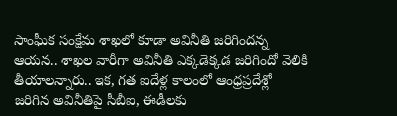సాంఘీక సంక్షేమ శాఖలో కూడా అవినీతి జరిగిందన్న ఆయన.. శాఖల వారీగా అవినీతి ఎక్కడెక్కడ జరిగిందో వెలికి తీయాలన్నారు.. ఇక, గత ఐదేళ్ల కాలంలో ఆంధ్రప్రదేశ్లో జరిగిన అవినీతిపై సీబీఐ, ఈడీలకు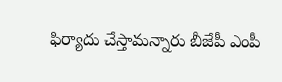ఫిర్యాదు చేస్తామన్నారు బీజేపీ ఎంపీ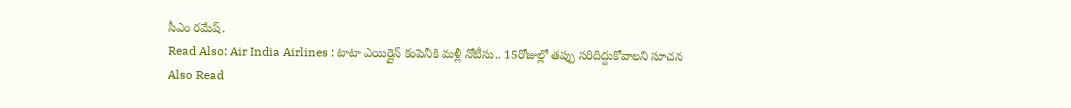సీఎం రమేష్.
Read Also: Air India Airlines : టాటా ఎయిర్లైన్ కంపెనీకి మళ్లీ నోటీసు.. 15రోజుల్లో తప్పు సరిదిద్దుకోవాలని సూచన
Also Read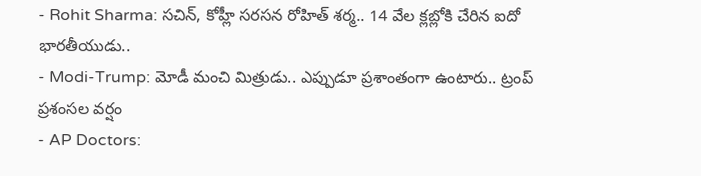- Rohit Sharma: సచిన్, కోహ్లీ సరసన రోహిత్ శర్మ.. 14 వేల క్లబ్లోకి చేరిన ఐదో భారతీయుడు..
- Modi-Trump: మోడీ మంచి మిత్రుడు.. ఎప్పుడూ ప్రశాంతంగా ఉంటారు.. ట్రంప్ ప్రశంసల వర్షం
- AP Doctors: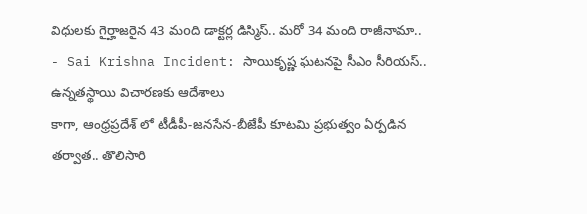విధులకు గైర్హాజరైన 43 మoది డాక్టర్ల డిస్మిస్.. మరో 34 మంది రాజీనామా..
- Sai Krishna Incident: సాయికృష్ణ ఘటనపై సీఎం సీరియస్.. ఉన్నతస్థాయి విచారణకు ఆదేశాలు
కాగా, ఆంధ్రప్రదేశ్ లో టీడీపీ-జనసేన-బీజేపీ కూటమి ప్రభుత్వం ఏర్పడిన తర్వాత.. తొలిసారి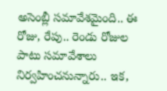అసెంబ్లీ సమావేశమైంది.. ఈ రోజు, రేపు.. రెండు రోజుల పాటు సమావేశాలు నిర్వహించనున్నారు.. ఇక,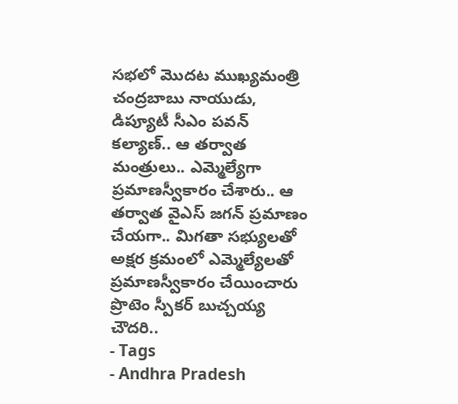సభలో మొదట ముఖ్యమంత్రి చంద్రబాబు నాయుడు, డిప్యూటీ సీఎం పవన్ కల్యాణ్.. ఆ తర్వాత మంత్రులు.. ఎమ్మెల్యేగా ప్రమాణస్వీకారం చేశారు.. ఆ తర్వాత వైఎస్ జగన్ ప్రమాణం చేయగా.. మిగతా సభ్యులతో అక్షర క్రమంలో ఎమ్మెల్యేలతో ప్రమాణస్వీకారం చేయించారు ప్రొటెం స్పీకర్ బుచ్చయ్య చౌదరి..
- Tags
- Andhra Pradesh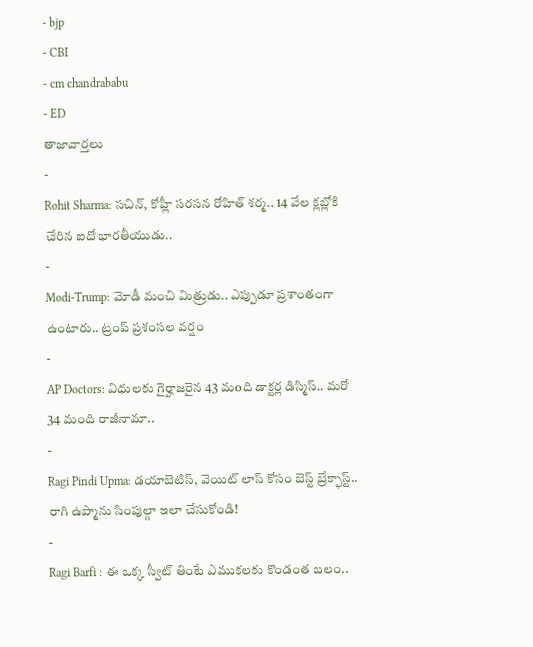- bjp
- CBI
- cm chandrababu
- ED
తాజావార్తలు
-
Rohit Sharma: సచిన్, కోహ్లీ సరసన రోహిత్ శర్మ.. 14 వేల క్లబ్లోకి చేరిన ఐదో భారతీయుడు..
-
Modi-Trump: మోడీ మంచి మిత్రుడు.. ఎప్పుడూ ప్రశాంతంగా ఉంటారు.. ట్రంప్ ప్రశంసల వర్షం
-
AP Doctors: విధులకు గైర్హాజరైన 43 మoది డాక్టర్ల డిస్మిస్.. మరో 34 మంది రాజీనామా..
-
Ragi Pindi Upma: డయాబెటిస్, వెయిట్ లాస్ కోసం బెస్ట్ బ్రేక్ఫాస్ట్.. రాగి ఉప్మాను సింపుల్గా ఇలా చేసుకోండి!
-
Ragi Barfi : ఈ ఒక్క స్వీట్ తింటే ఎముకలకు కొండంత బలం..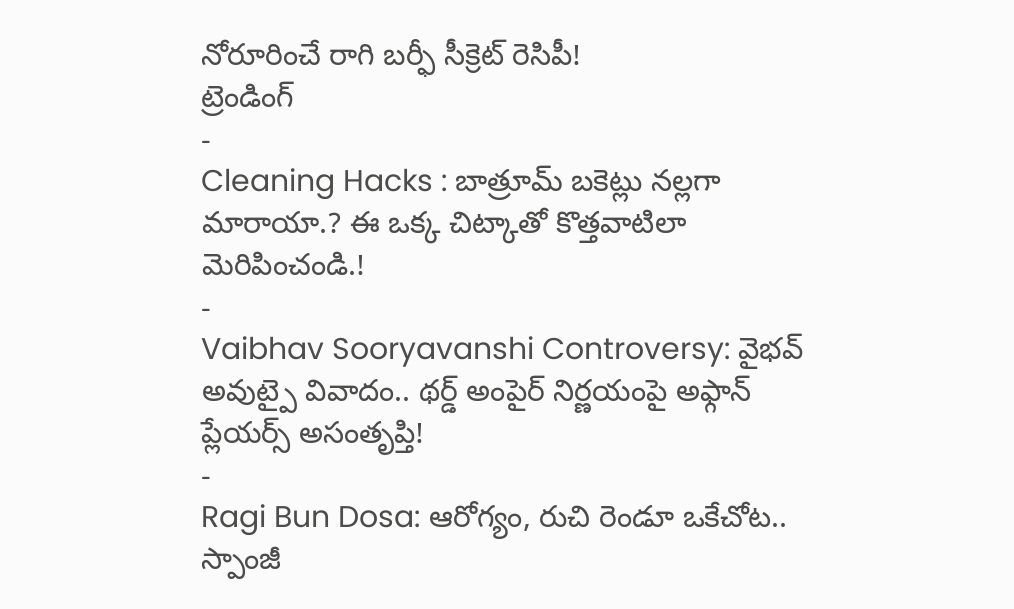నోరూరించే రాగి బర్ఫీ సీక్రెట్ రెసిపీ!
ట్రెండింగ్
-
Cleaning Hacks : బాత్రూమ్ బకెట్లు నల్లగా మారాయా.? ఈ ఒక్క చిట్కాతో కొత్తవాటిలా మెరిపించండి.!
-
Vaibhav Sooryavanshi Controversy: వైభవ్ అవుట్పై వివాదం.. థర్డ్ అంపైర్ నిర్ణయంపై అఫ్గాన్ ప్లేయర్స్ అసంతృప్తి!
-
Ragi Bun Dosa: ఆరోగ్యం, రుచి రెండూ ఒకేచోట.. స్పాంజీ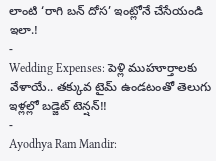లాంటి ‘రాగి బన్ దోస’ ఇంట్లోనే చేసేయండి ఇలా.!
-
Wedding Expenses: పెళ్లి ముహూర్తాలకు వేళాయే.. తక్కువ టైమ్ ఉండటంతో తెలుగు ఇళ్లల్లో బడ్జెట్ టెన్షన్!!
-
Ayodhya Ram Mandir: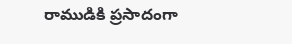రాముడికి ప్రసాదంగా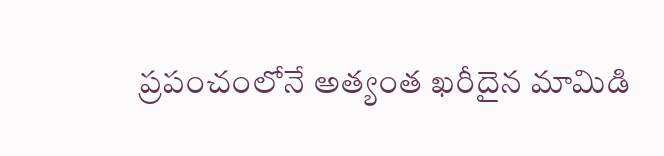ప్రపంచంలోనే అత్యంత ఖరీదైన మామిడి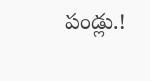పండ్లు.!